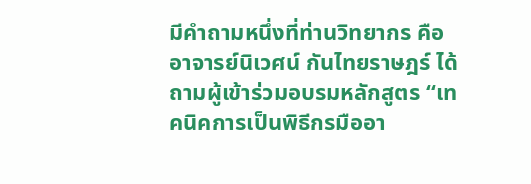มีคำถามหนึ่งที่ท่านวิทยากร คือ อาจารย์นิเวศน์ กันไทยราษฎร์ ได้ถามผู้เข้าร่วมอบรมหลักสูตร “เทคนิคการเป็นพิธีกรมืออา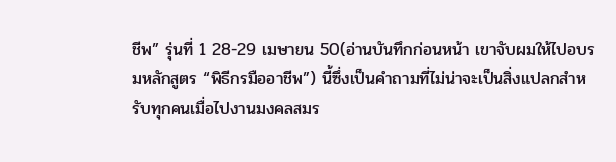ชีพ” รุ่นที่ 1 28-29 เมษายน 50(อ่านบันทึกก่อนหน้า เขาจับผมให้ไปอบรมหลักสูตร “พิธีกรมืออาชีพ”) นี้ซึ่งเป็นคำถามที่ไม่น่าจะเป็นสิ่งแปลกสำหรับทุกคนเมื่อไปงานมงคลสมร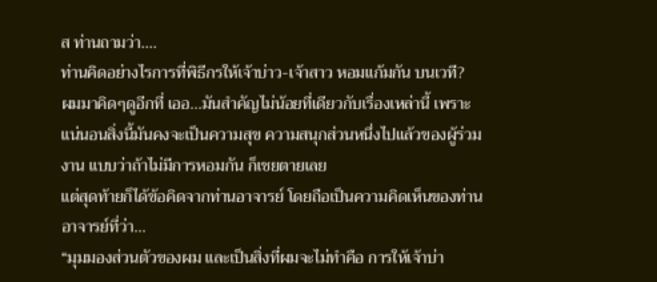ส ท่านถามว่า....
ท่านคิดอย่างไรการที่พิธีกรให้เจ้าบ่าว-เจ้าสาว หอมแก้มกัน บนเวที?
ผมมาคิดๆดูอีกที่ เออ...มันสำคัญไม่น้อยที่เดียวกับเรื่องเหล่านี้ เพราะแน่นอนสิ่งนี้มันคงจะเป็นความสุข ความสนุกส่วนหนึ่งไปแล้วของผู้ร่วมงาน แบบว่าถ้าไม่มีการหอมกัน ก็เชยตายเลย
แต่สุดท้ายก็ได้ข้อคิดจากท่านอาจารย์ โดยถือเป็นความคิดเห็นของท่านอาจารย์ที่ว่า...
“มุมมองส่วนตัวของผม และเป็นสิ่งที่ผมจะไม่ทำคือ การให้เจ้าบ่า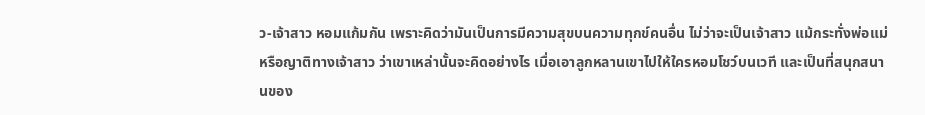ว-เจ้าสาว หอมแก้มกัน เพราะคิดว่ามันเป็นการมีความสุขบนความทุกข์คนอื่น ไม่ว่าจะเป็นเจ้าสาว แม้กระทั่งพ่อแม่ หรือญาติทางเจ้าสาว ว่าเขาเหล่านั้นจะคิดอย่างไร เมื่อเอาลูกหลานเขาไปให้ใครหอมโชว์บนเวที และเป็นที่สนุกสนานของ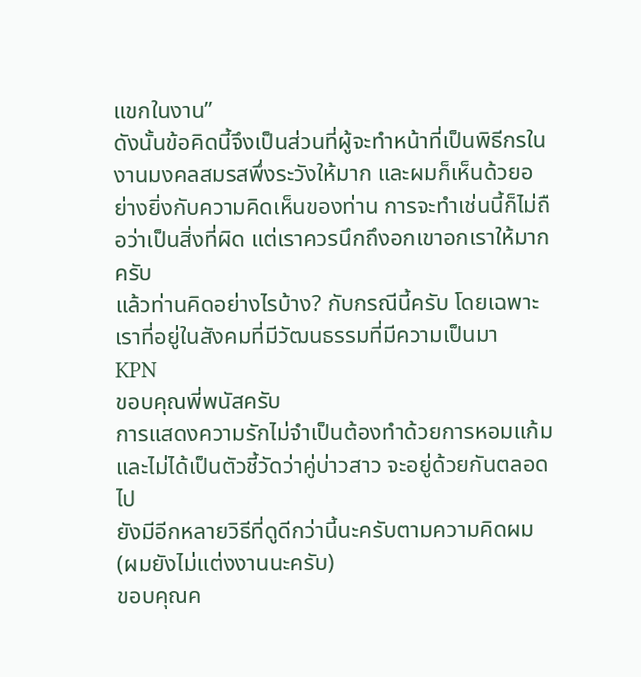แขกในงาน”
ดังนั้นข้อคิดนี้จึงเป็นส่วนที่ผู้จะทำหน้าที่เป็นพิธีกรในงานมงคลสมรสพึ่งระวังให้มาก และผมก็เห็นด้วยอย่างยิ่งกับความคิดเห็นของท่าน การจะทำเช่นนี้ก็ไม่ถือว่าเป็นสิ่งที่ผิด แต่เราควรนึกถึงอกเขาอกเราให้มากครับ
แล้วท่านคิดอย่างไรบ้าง? กับกรณีนี้ครับ โดยเฉพาะเราที่อยู่ในสังคมที่มีวัฒนธรรมที่มีความเป็นมา
KPN
ขอบคุณพี่พนัสครับ
การแสดงความรักไม่จำเป็นต้องทำด้วยการหอมแก้ม และไม่ได้เป็นตัวชี้วัดว่าคู่บ่าวสาว จะอยู่ด้วยกันตลอดไป
ยังมีอีกหลายวิธีที่ดูดีกว่านี้นะครับตามความคิดผม (ผมยังไม่แต่งงานนะครับ)
ขอบคุณค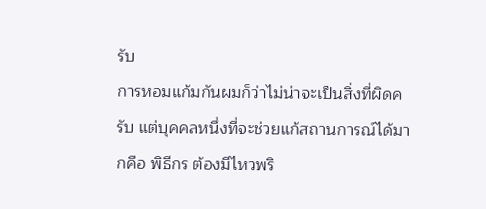รับ
การหอมแก้มกันผมก็ว่าไม่น่าจะเป็นสิ่งที่ผิดครับ แต่บุคคลหนึ่งที่จะช่วยแก้สถานการณ์ได้มากคือ พิธีกร ต้องมีไหวพริ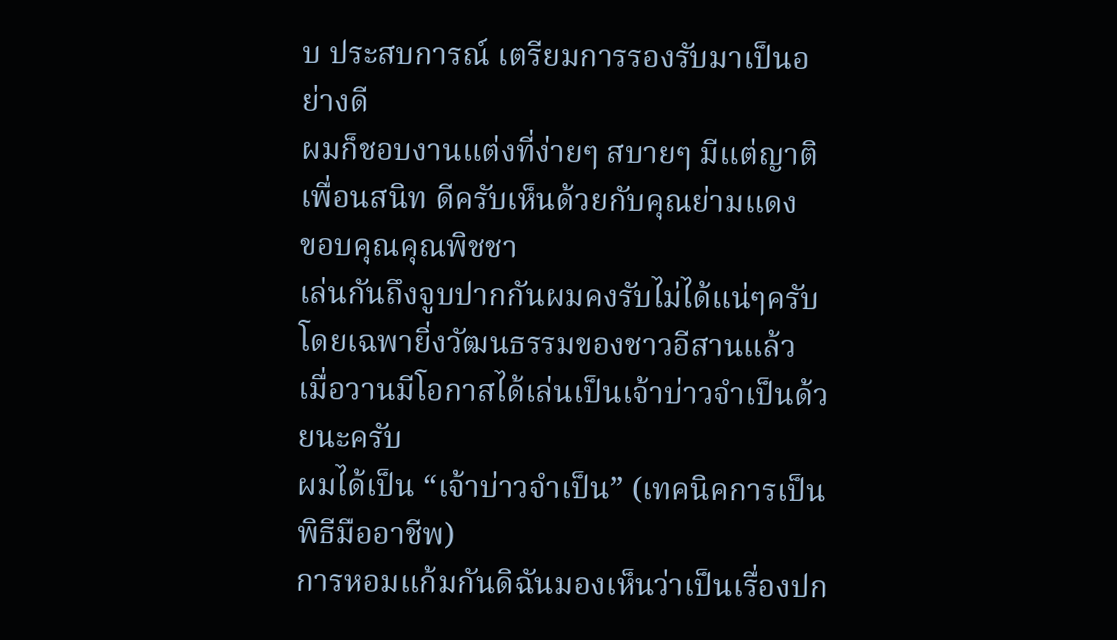บ ประสบการณ์ เตรียมการรองรับมาเป็นอย่างดี
ผมก็ชอบงานแต่งที่ง่ายๆ สบายๆ มีแต่ญาติ เพื่อนสนิท ดีครับเห็นด้วยกับคุณย่ามแดง
ขอบคุณคุณพิชชา
เล่นกันถึงจูบปากกันผมคงรับไม่ได้แน่ๆครับ โดยเฉพายิ่งวัฒนธรรมของชาวอีสานแล้ว
เมื่อวานมีโอกาสได้เล่นเป็นเจ้าบ่าวจำเป็นด้วยนะครับ
ผมได้เป็น “เจ้าบ่าวจำเป็น” (เทคนิคการเป็นพิธีมืออาชีพ)
การหอมแก้มกันดิฉันมองเห็นว่าเป็นเรื่องปก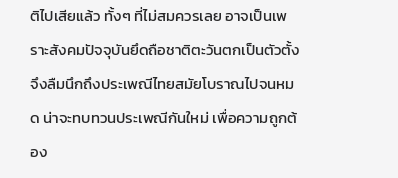ติไปเสียแล้ว ทั้งๆ ที่ไม่สมควรเลย อาจเป็นเพราะสังคมปัจจุบันยึดถือชาติตะวันตกเป็นตัวตั้ง จึงลืมนึกถึงประเพณีไทยสมัยโบราณไปจนหมด น่าจะทบทวนประเพณีกันใหม่ เพื่อความถูกต้อง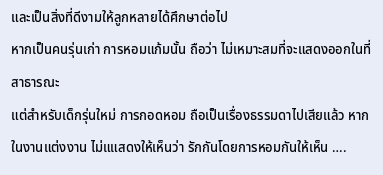และเป็นสิ่งที่ดีงามให้ลูกหลายได้ศึกษาต่อไป
หากเป็นคนรุ่นเก่า การหอมแก้มนั้น ถือว่า ไม่เหมาะสมที่จะแสดงออกในที่สาธารณะ
แต่สำหรับเด็กรุ่นใหม่ การกอดหอม ถือเป็นเรื่องธรรมดาไปเสียแล้ว หากในงานแต่งงาน ไม่แแสดงให้เห็นว่า รักกันโดยการหอมกันให้เห็น ….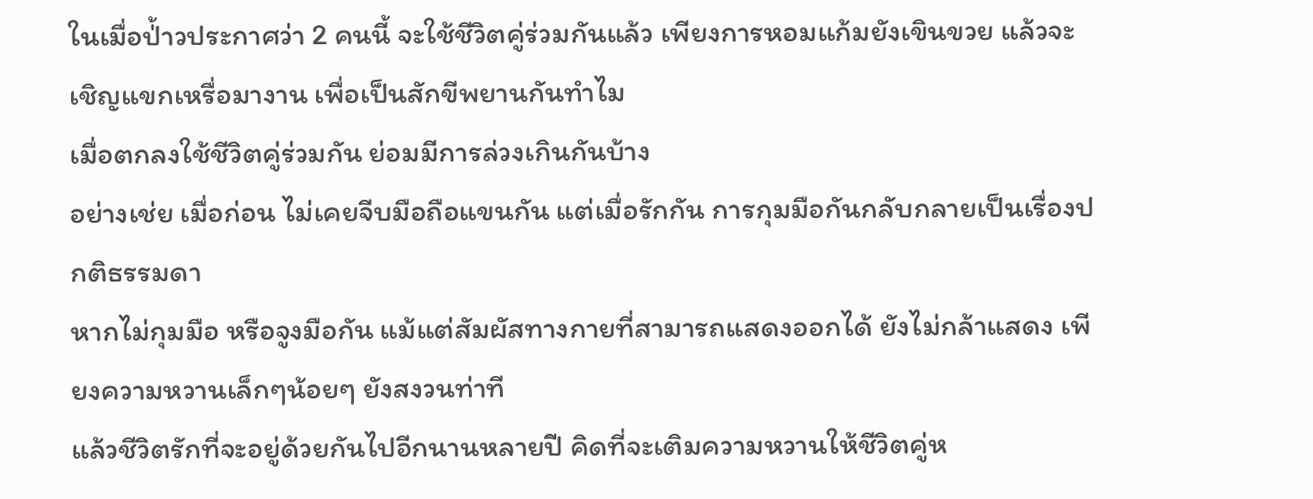ในเมื่อป่้าวประกาศว่า 2 คนนี้ จะใช้ชีวิตคู่ร่วมกันแล้ว เพียงการหอมแก้มยังเขินขวย แล้วจะเชิญแขกเหรื่อมางาน เพื่อเป็นสักขีพยานกันทำไม
เมื่อตกลงใช้ชีวิตคู่ร่วมกัน ย่อมมีการล่วงเกินกันบ้าง
อย่างเช่ย เมื่อก่อน ไม่เคยจีบมือถือแขนกัน แต่เมื่อรักกัน การกุมมือกันกลับกลายเป็นเรื่องปกติธรรมดา
หากไม่กุมมือ หรือจูงมือกัน แม้แต่สัมผัสทางกายที่สามารถแสดงออกได้ ยังไม่กล้าแสดง เพียงความหวานเล็กๆน้อยๆ ยังสงวนท่าที
แล้วชีวิตรักที่จะอยู่ด้วยกันไปอีกนานหลายปี คิดที่จะเติมความหวานให้ชีวิตคู่ห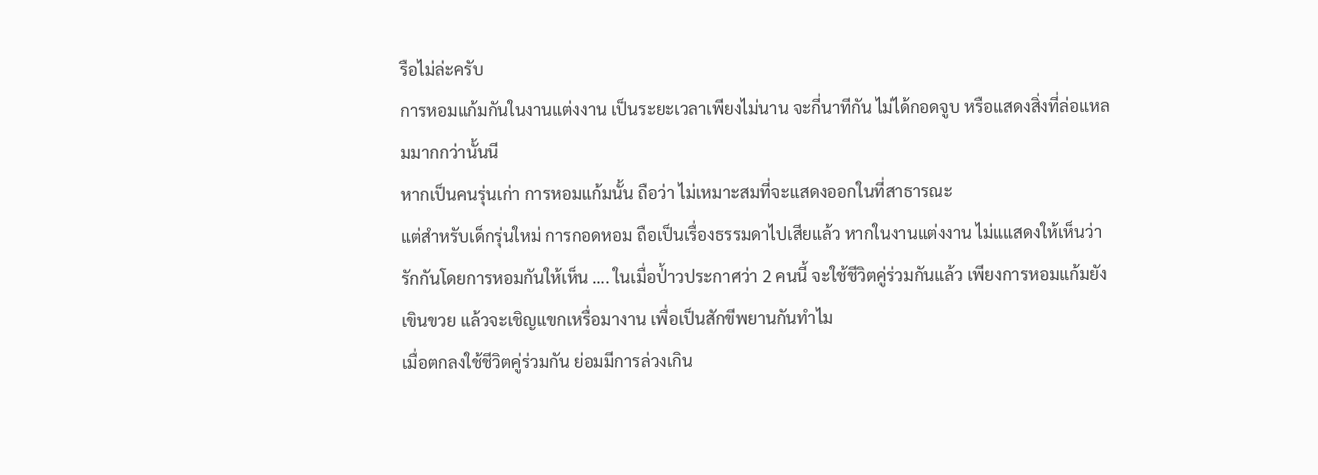รือไม่ล่ะครับ
การหอมแก้มกันในงานแต่งงาน เป็นระยะเวลาเพียงไม่นาน จะกี่นาทีกัน ไม่ได้กอดจูบ หรือแสดงสิ่งที่ล่อแหลมมากกว่านั้นนี
หากเป็นคนรุ่นเก่า การหอมแก้มนั้น ถือว่า ไม่เหมาะสมที่จะแสดงออกในที่สาธารณะ
แต่สำหรับเด็กรุ่นใหม่ การกอดหอม ถือเป็นเรื่องธรรมดาไปเสียแล้ว หากในงานแต่งงาน ไม่แแสดงให้เห็นว่า รักกันโดยการหอมกันให้เห็น …. ในเมื่อป่้าวประกาศว่า 2 คนนี้ จะใช้ชีวิตคู่ร่วมกันแล้ว เพียงการหอมแก้มยังเขินขวย แล้วจะเชิญแขกเหรื่อมางาน เพื่อเป็นสักขีพยานกันทำไม
เมื่อตกลงใช้ชีวิตคู่ร่วมกัน ย่อมมีการล่วงเกิน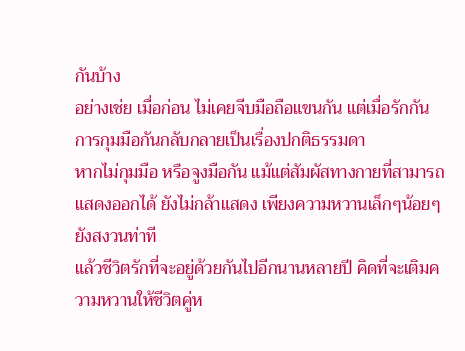กันบ้าง
อย่างเช่ย เมื่อก่อน ไม่เคยจีบมือถือแขนกัน แต่เมื่อรักกัน การกุมมือกันกลับกลายเป็นเรื่องปกติธรรมดา
หากไม่กุมมือ หรือจูงมือกัน แม้แต่สัมผัสทางกายที่สามารถแสดงออกได้ ยังไม่กล้าแสดง เพียงความหวานเล็กๆน้อยๆ ยังสงวนท่าที
แล้วชีวิตรักที่จะอยู่ด้วยกันไปอีกนานหลายปี คิดที่จะเติมความหวานให้ชีวิตคู่ห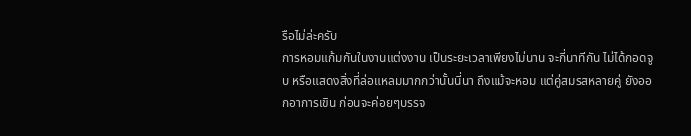รือไม่ล่ะครับ
การหอมแก้มกันในงานแต่งงาน เป็นระยะเวลาเพียงไม่นาน จะกี่นาทีกัน ไม่ได้กอดจูบ หรือแสดงสิ่งที่ล่อแหลมมากกว่านั้นนี่นา ถึงแม้จะหอม แต่คู่สมรสหลายคู่ ยังออกอาการเขิน ก่อนจะค่อยๆบรรจ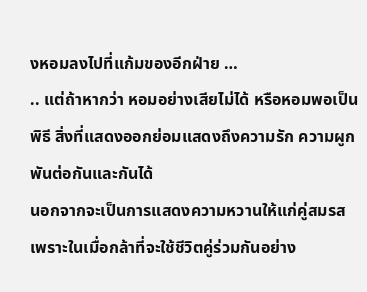งหอมลงไปที่แก้มของอีกฝ่าย …
.. แต่ถ้าหากว่า หอมอย่างเสียไม่ได้ หรือหอมพอเป็นพิธี สิ่งที่แสดงออกย่อมแสดงถึงความรัก ความผูกพันต่อกันและกันได้
นอกจากจะเป็นการแสดงความหวานให้แก่คู่สมรส เพราะในเมื่อกล้าที่จะใช้ชีวิตคู่ร่วมกันอย่าง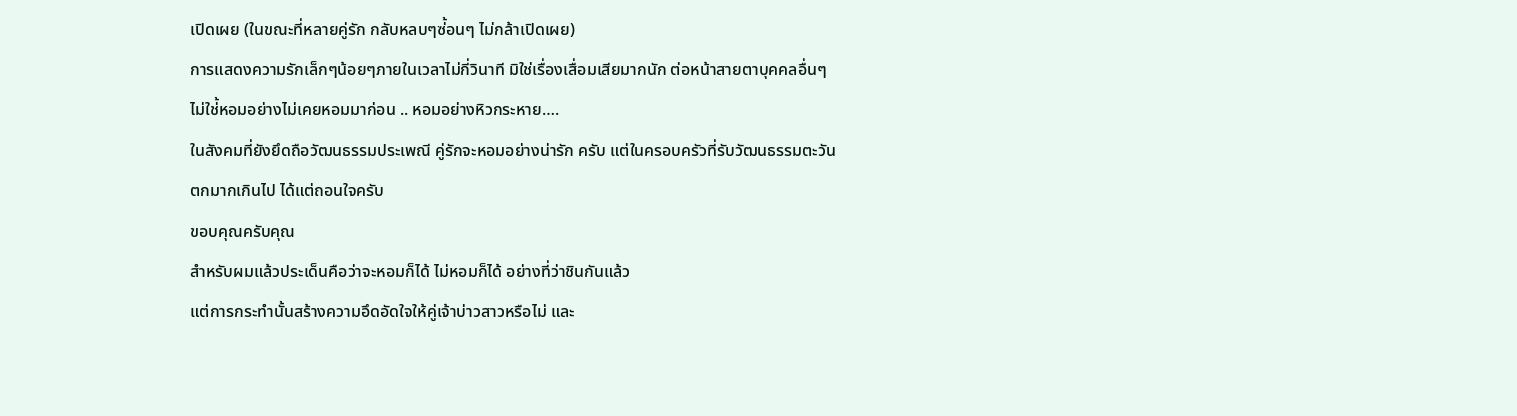เปิดเผย (ในขณะที่หลายคู่รัก กลับหลบๆซ่้อนๆ ไม่กล้าเปิดเผย)
การแสดงความรักเล็กๆน้อยๆภายในเวลาไม่กี่วินาที มิใช่เรื่องเสื่อมเสียมากนัก ต่อหน้าสายตาบุคคลอื่นๆ ไม่ใช่้หอมอย่างไม่เคยหอมมาก่อน .. หอมอย่างหิวกระหาย….
ในสังคมที่ยังยึดถือวัฒนธรรมประเพณี คู่รักจะหอมอย่างน่ารัก ครับ แต่ในครอบครัวที่รับวัฒนธรรมตะวันตกมากเกินไป ได้แต่ถอนใจครับ
ขอบคุณครับคุณ
สำหรับผมแล้วประเด็นคือว่าจะหอมก็ได้ ไม่หอมก็ได้ อย่างที่ว่าชินกันแล้ว
แต่การกระทำนั้นสร้างความอึดอัดใจให้คู่เจ้าบ่าวสาวหรือไม่ และ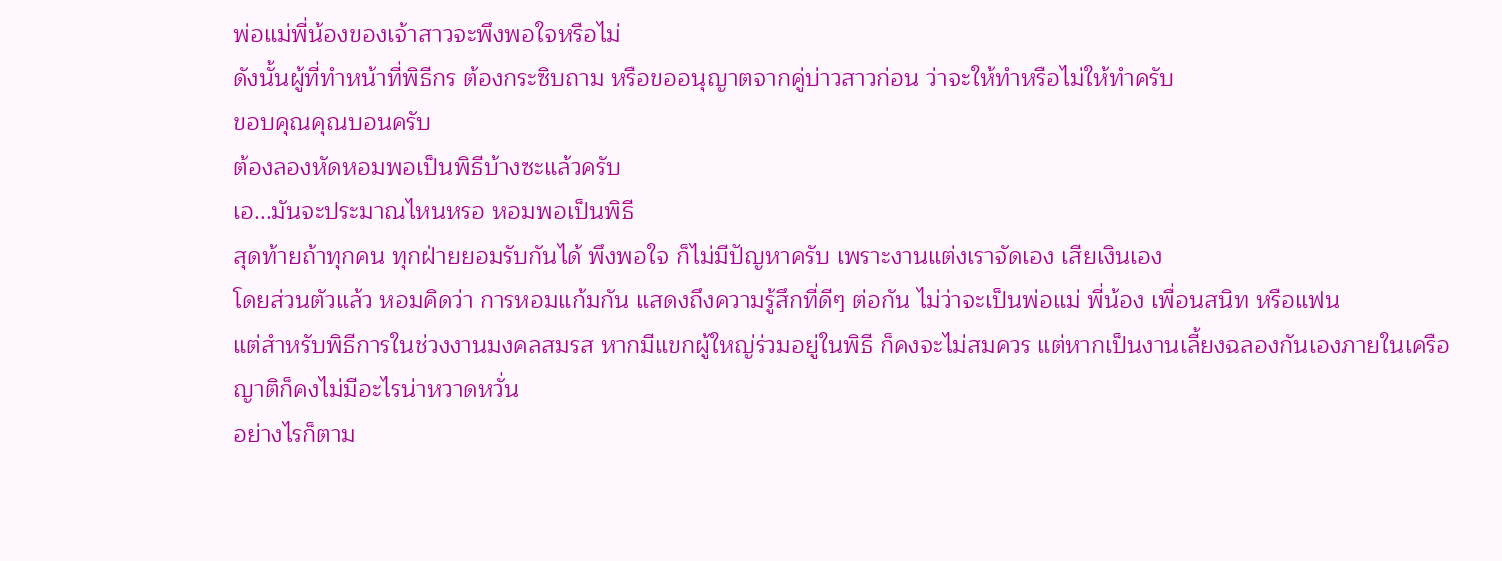พ่อแม่พี่น้องของเจ้าสาวจะพึงพอใจหรือไม่
ดังนั้นผู้ที่ทำหน้าที่พิธีกร ต้องกระซิบถาม หรือขออนุญาตจากคู่บ่าวสาวก่อน ว่าจะให้ทำหรือไม่ให้ทำครับ
ขอบคุณคุณบอนครับ
ต้องลองหัดหอมพอเป็นพิธีบ้างซะแล้วครับ
เอ...มันจะประมาณไหนหรอ หอมพอเป็นพิธี
สุดท้ายถ้าทุกคน ทุกฝ่ายยอมรับกันได้ พึงพอใจ ก็ไม่มีปัญหาครับ เพราะงานแต่งเราจัดเอง เสียเงินเอง
โดยส่วนตัวแล้ว หอมคิดว่า การหอมแก้มกัน แสดงถึงความรู้สึกที่ดีๆ ต่อกัน ไม่ว่าจะเป็นพ่อแม่ พี่น้อง เพื่อนสนิท หรือแฟน
แต่สำหรับพิธีการในช่วงงานมงคลสมรส หากมีแขกผู้ใหญ่ร่วมอยู่ในพิธี ก็คงจะไม่สมควร แต่หากเป็นงานเลี้ยงฉลองกันเองภายในเครือญาติก็คงไม่มีอะไรน่าหวาดหวั่น
อย่างไรก็ตาม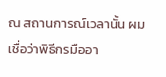ณ สถานการณ์เวลานั้น ผมเชื่อว่าพิธีกรมืออา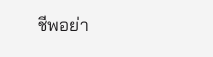ชีพอย่า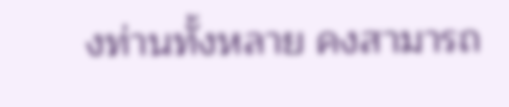งท่านทั้งหลาย คงสามารถ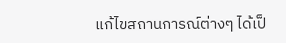แก้ไขสถานการณ์ต่างๆ ได้เป็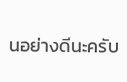นอย่างดีนะครับ